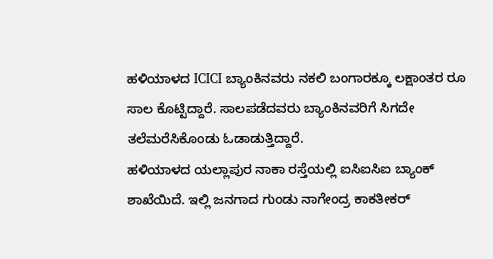ಹಳಿಯಾಳದ ICICI ಬ್ಯಾಂಕಿನವರು ನಕಲಿ ಬಂಗಾರಕ್ಕೂ ಲಕ್ಷಾಂತರ ರೂ ಸಾಲ ಕೊಟ್ಟಿದ್ದಾರೆ. ಸಾಲಪಡೆದವರು ಬ್ಯಾಂಕಿನವರಿಗೆ ಸಿಗದೇ ತಲೆಮರೆಸಿಕೊಂಡು ಓಡಾಡುತ್ತಿದ್ದಾರೆ.
ಹಳಿಯಾಳದ ಯಲ್ಲಾಪುರ ನಾಕಾ ರಸ್ತೆಯಲ್ಲಿ ಐಸಿಐಸಿಐ ಬ್ಯಾಂಕ್ ಶಾಖೆಯಿದೆ. ಇಲ್ಲಿ ಜನಗಾದ ಗುಂಡು ನಾಗೇಂದ್ರ ಕಾಕತೀಕರ್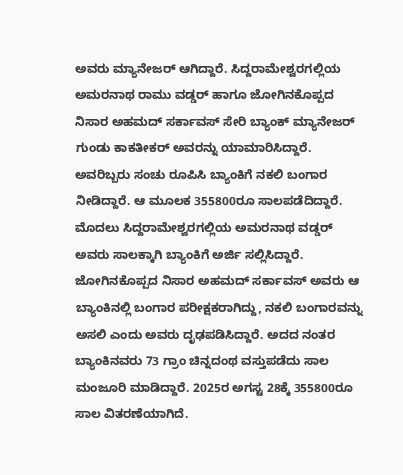ಅವರು ಮ್ಯಾನೇಜರ್ ಆಗಿದ್ದಾರೆ. ಸಿದ್ದರಾಮೇಶ್ವರಗಲ್ಲಿಯ ಅಮರನಾಥ ರಾಮು ವಡ್ಡರ್ ಹಾಗೂ ಜೋಗಿನಕೊಪ್ಪದ ನಿಸಾರ ಅಹಮದ್ ಸರ್ಕಾವಸ್ ಸೇರಿ ಬ್ಯಾಂಕ್ ಮ್ಯಾನೇಜರ್ ಗುಂಡು ಕಾಕತೀಕರ್ ಅವರನ್ನು ಯಾಮಾರಿಸಿದ್ದಾರೆ. ಅವರಿಬ್ಬರು ಸಂಚು ರೂಪಿಸಿ ಬ್ಯಾಂಕಿಗೆ ನಕಲಿ ಬಂಗಾರ ನೀಡಿದ್ದಾರೆ. ಆ ಮೂಲಕ 355800ರೂ ಸಾಲಪಡೆದಿದ್ದಾರೆ.
ಮೊದಲು ಸಿದ್ದರಾಮೇಶ್ವರಗಲ್ಲಿಯ ಅಮರನಾಥ ವಡ್ಡರ್ ಅವರು ಸಾಲಕ್ಕಾಗಿ ಬ್ಯಾಂಕಿಗೆ ಅರ್ಜಿ ಸಲ್ಲಿಸಿದ್ದಾರೆ. ಜೋಗಿನಕೊಪ್ಪದ ನಿಸಾರ ಅಹಮದ್ ಸರ್ಕಾವಸ್ ಅವರು ಆ ಬ್ಯಾಂಕಿನಲ್ಲಿ ಬಂಗಾರ ಪರೀಕ್ಷಕರಾಗಿದ್ದು, ನಕಲಿ ಬಂಗಾರವನ್ನು ಅಸಲಿ ಎಂದು ಅವರು ದೃಢಪಡಿಸಿದ್ದಾರೆ. ಅದದ ನಂತರ ಬ್ಯಾಂಕಿನವರು 73 ಗ್ರಾಂ ಚಿನ್ನದಂಥ ವಸ್ತುಪಡೆದು ಸಾಲ ಮಂಜೂರಿ ಮಾಡಿದ್ದಾರೆ. 2025ರ ಅಗಸ್ಟ 28ಕ್ಕೆ 355800ರೂ ಸಾಲ ವಿತರಣೆಯಾಗಿದೆ.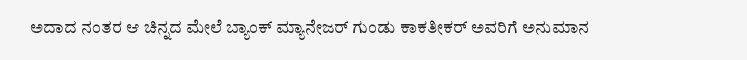ಅದಾದ ನಂತರ ಆ ಚಿನ್ನದ ಮೇಲೆ ಬ್ಯಾಂಕ್ ಮ್ಯಾನೇಜರ್ ಗುಂಡು ಕಾಕತೀಕರ್ ಅವರಿಗೆ ಅನುಮಾನ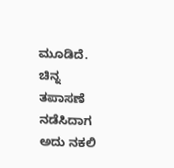ಮೂಡಿದೆ. ಚಿನ್ನ ತಪಾಸಣೆ ನಡೆಸಿದಾಗ ಅದು ನಕಲಿ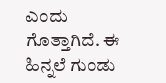ಎಂದು ಗೊತ್ತಾಗಿದೆ. ಈ ಹಿನ್ನಲೆ ಗುಂಡು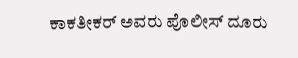ಕಾಕತೀಕರ್ ಅವರು ಪೊಲೀಸ್ ದೂರು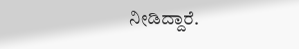ನೀಡಿದ್ದಾರೆ.